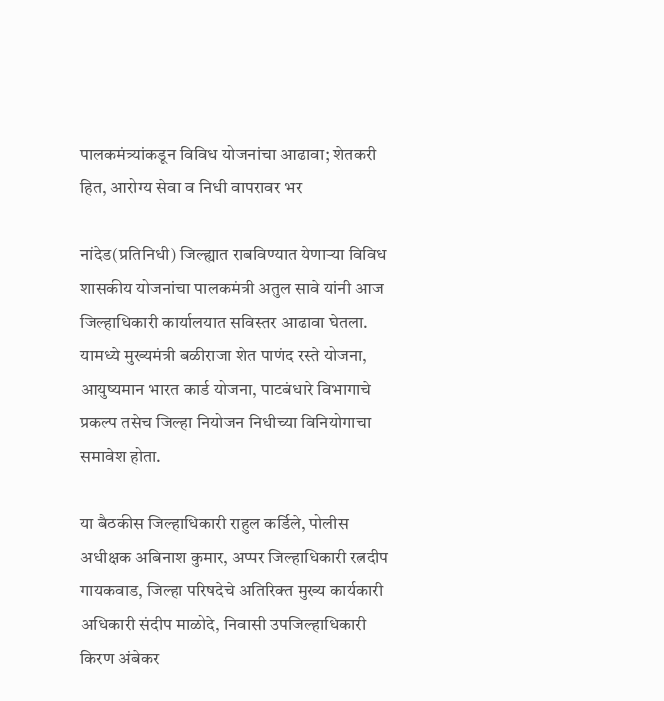पालकमंत्र्यांकडून विविध योजनांचा आढावा; शेतकरी हित, आरोग्य सेवा व निधी वापरावर भर

नांदेड(प्रतिनिधी) जिल्ह्यात राबविण्यात येणाऱ्या विविध शासकीय योजनांचा पालकमंत्री अतुल सावे यांनी आज जिल्हाधिकारी कार्यालयात सविस्तर आढावा घेतला. यामध्ये मुख्यमंत्री बळीराजा शेत पाणंद रस्ते योजना, आयुष्यमान भारत कार्ड योजना, पाटबंधारे विभागाचे प्रकल्प तसेच जिल्हा नियोजन निधीच्या विनियोगाचा समावेश होता.

या बैठकीस जिल्हाधिकारी राहुल कर्डिले, पोलीस अधीक्षक अबिनाश कुमार, अप्पर जिल्हाधिकारी रत्नदीप गायकवाड, जिल्हा परिषदेचे अतिरिक्त मुख्य कार्यकारी अधिकारी संदीप माळोदे, निवासी उपजिल्हाधिकारी किरण अंबेकर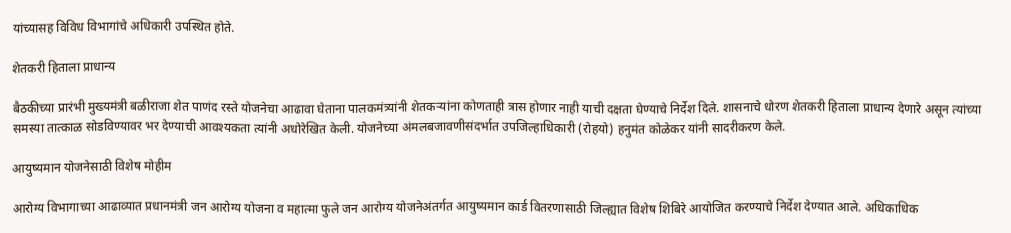यांच्यासह विविध विभागांचे अधिकारी उपस्थित होते.

शेतकरी हिताला प्राधान्य

बैठकीच्या प्रारंभी मुख्यमंत्री बळीराजा शेत पाणंद रस्ते योजनेचा आढावा घेताना पालकमंत्र्यांनी शेतकऱ्यांना कोणताही त्रास होणार नाही याची दक्षता घेण्याचे निर्देश दिले. शासनाचे धोरण शेतकरी हिताला प्राधान्य देणारे असून त्यांच्या समस्या तात्काळ सोडविण्यावर भर देण्याची आवश्यकता त्यांनी अधोरेखित केली. योजनेच्या अंमलबजावणीसंदर्भात उपजिल्हाधिकारी (रोहयो) हनुमंत कोळेकर यांनी सादरीकरण केले.

आयुष्यमान योजनेसाठी विशेष मोहीम

आरोग्य विभागाच्या आढाव्यात प्रधानमंत्री जन आरोग्य योजना व महात्मा फुले जन आरोग्य योजनेअंतर्गत आयुष्यमान कार्ड वितरणासाठी जिल्ह्यात विशेष शिबिरे आयोजित करण्याचे निर्देश देण्यात आले. अधिकाधिक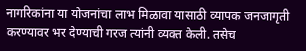नागरिकांना या योजनांचा लाभ मिळावा यासाठी व्यापक जनजागृती करण्यावर भर देण्याची गरज त्यांनी व्यक्त केली. तसेच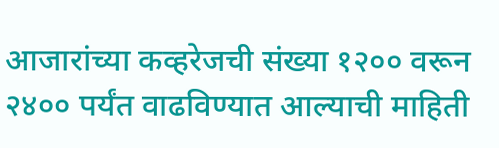आजारांच्या कव्हरेजची संख्या १२०० वरून २४०० पर्यंत वाढविण्यात आल्याची माहिती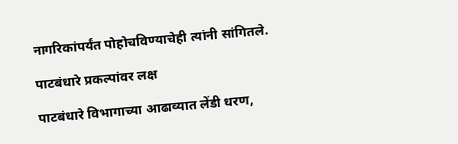नागरिकांपर्यंत पोहोचविण्याचेही त्यांनी सांगितले.

पाटबंधारे प्रकल्पांवर लक्ष

पाटबंधारे विभागाच्या आढाव्यात लेंडी धरण,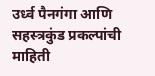उर्ध्व पैनगंगा आणि सहस्त्रकुंड प्रकल्पांची माहिती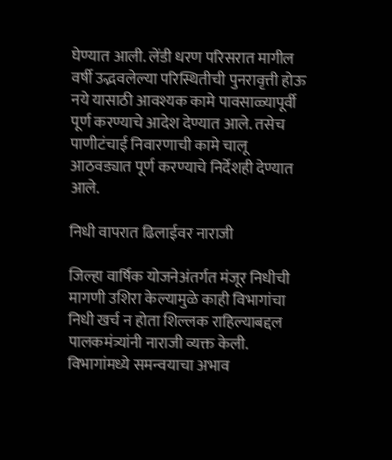घेण्यात आली. लेंडी धरण परिसरात मागील वर्षी उद्भवलेल्या परिस्थितीची पुनरावृत्ती होऊ नये यासाठी आवश्यक कामे पावसाळ्यापूर्वी पूर्ण करण्याचे आदेश देण्यात आले. तसेच पाणीटंचाई निवारणाची कामे चालू आठवड्यात पूर्ण करण्याचे निर्देशही देण्यात आले.

निधी वापरात ढिलाईवर नाराजी

जिल्हा वार्षिक योजनेअंतर्गत मंजूर निधीची मागणी उशिरा केल्यामुळे काही विभागांचा निधी खर्च न होता शिल्लक राहिल्याबद्दल पालकमंत्र्यांनी नाराजी व्यक्त केली. विभागांमध्ये समन्वयाचा अभाव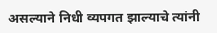असल्याने निधी व्यपगत झाल्याचे त्यांनी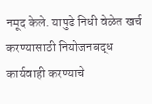नमूद केले. यापुढे निधी वेळेत खर्च करण्यासाठी नियोजनबद्ध कार्यवाही करण्याचे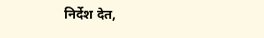निर्देश देत,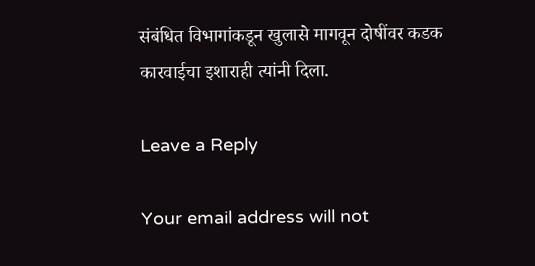संबंधित विभागांकडून खुलासे मागवून दोषींवर कडक कारवाईचा इशाराही त्यांनी दिला.

Leave a Reply

Your email address will not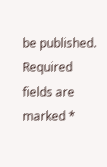be published. Required fields are marked *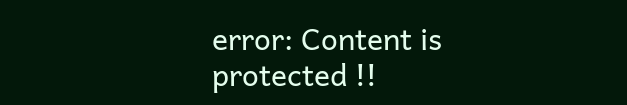error: Content is protected !!